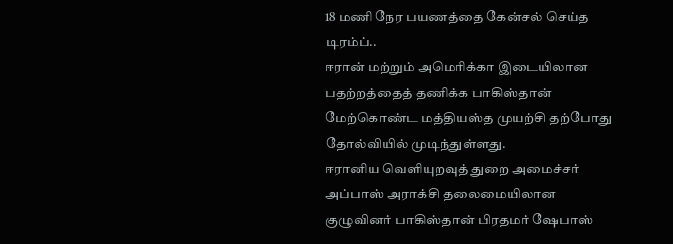18 மணி நேர பயணத்தை கேன்சல் செய்த டிரம்ப்..
ஈரான் மற்றும் அமெரிக்கா இடையிலான பதற்றத்தைத் தணிக்க பாகிஸ்தான் மேற்கொண்ட மத்தியஸ்த முயற்சி தற்போது தோல்வியில் முடிந்துள்ளது.
ஈரானிய வெளியுறவுத் துறை அமைச்சர் அப்பாஸ் அராக்சி தலைமையிலான குழுவினர் பாகிஸ்தான் பிரதமர் ஷேபாஸ்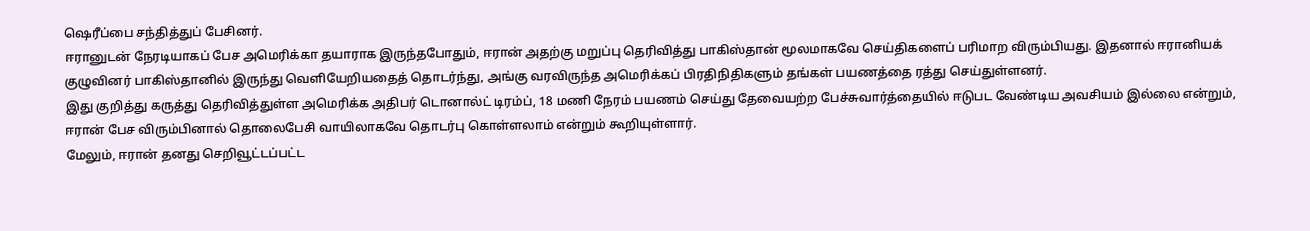ஷெரீப்பை சந்தித்துப் பேசினர்.
ஈரானுடன் நேரடியாகப் பேச அமெரிக்கா தயாராக இருந்தபோதும், ஈரான் அதற்கு மறுப்பு தெரிவித்து பாகிஸ்தான் மூலமாகவே செய்திகளைப் பரிமாற விரும்பியது. இதனால் ஈரானியக் குழுவினர் பாகிஸ்தானில் இருந்து வெளியேறியதைத் தொடர்ந்து, அங்கு வரவிருந்த அமெரிக்கப் பிரதிநிதிகளும் தங்கள் பயணத்தை ரத்து செய்துள்ளனர்.
இது குறித்து கருத்து தெரிவித்துள்ள அமெரிக்க அதிபர் டொனால்ட் டிரம்ப், 18 மணி நேரம் பயணம் செய்து தேவையற்ற பேச்சுவார்த்தையில் ஈடுபட வேண்டிய அவசியம் இல்லை என்றும், ஈரான் பேச விரும்பினால் தொலைபேசி வாயிலாகவே தொடர்பு கொள்ளலாம் என்றும் கூறியுள்ளார்.
மேலும், ஈரான் தனது செறிவூட்டப்பட்ட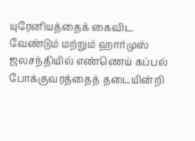யுரேனியத்தைக் கைவிட வேண்டும் மற்றும் ஹார்முஸ் ஜலசந்தியில் எண்ணெய் கப்பல் போக்குவரத்தைத் தடையின்றி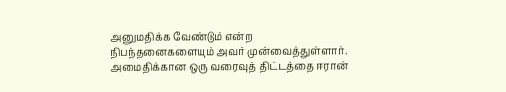அனுமதிக்க வேண்டும் என்ற நிபந்தனைகளையும் அவர் முன்வைத்துள்ளார்.
அமைதிக்கான ஒரு வரைவுத் திட்டத்தை ஈரான்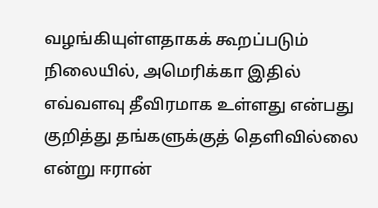வழங்கியுள்ளதாகக் கூறப்படும் நிலையில், அமெரிக்கா இதில் எவ்வளவு தீவிரமாக உள்ளது என்பது குறித்து தங்களுக்குத் தெளிவில்லை என்று ஈரான்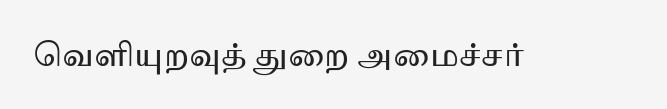வெளியுறவுத் துறை அமைச்சர்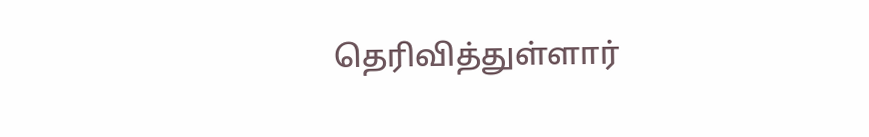தெரிவித்துள்ளார்